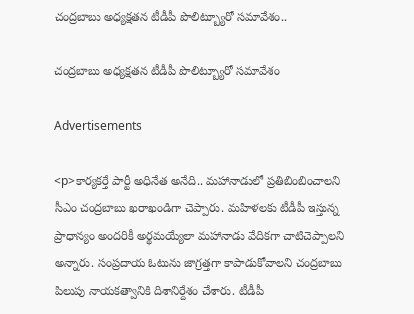చంద్రబాబు అధ్యక్షతన టీడీపీ పొలిట్బ్యూరో సమావేశం..

చంద్రబాబు అధ్యక్షతన టీడీపీ పొలిట్బ్యూరో సమావేశం

Advertisements

<p>కార్యకర్తే పార్టీ అధినేత అనేది.. మహానాడులో ప్రతిబింబించాలని సీఎం చంద్రబాబు ఖరాఖండిగా చెప్పారు. మహిళలకు టీడీపీ ఇస్తున్న ప్రాధాన్యం అందరికీ అర్థమయ్యేలా మహానాడు వేదికగా చాటిచెప్పాలని అన్నారు. సంప్రదాయ ఓటును జాగ్రత్తగా కాపాడుకోవాలని చంద్రబాబు పిలుపు నాయకత్వానికి దిశానిర్దేశం చేశారు. టీడీపీ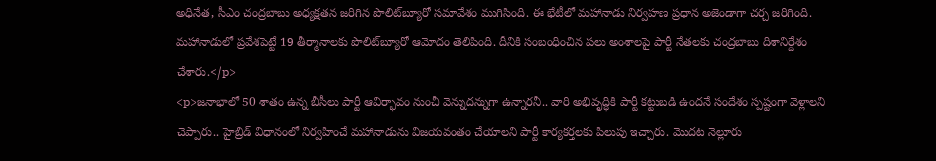అధినేత, సీఎం చంద్రబాబు అధ్యక్షతన జరిగిన పొలిట్‌బ్యూరో సమావేశం ముగిసింది. ఈ భేటీలో మహానాడు నిర్వహణ ప్రధాన అజెండాగా చర్చ జరిగింది. మహానాడులో ప్రవేశపెట్టే 19 తీర్మానాలకు పొలిట్‌బ్యూరో ఆమోదం తెలిపింది. దీనికి సంబంధించిన పలు అంశాలపై పార్టీ నేతలకు చంద్రబాబు దిశానిర్దేశం చేశారు.</p>
<p>జనాభాలో 50 శాతం ఉన్న బీసీలు పార్టీ ఆవిర్భావం నుంచీ వెన్నుదన్నుగా ఉన్నారనీ.. వారి అభివృద్ధికి పార్టీ కట్టుబడి ఉందనే సందేశం స్పష్టంగా వెళ్లాలని చెప్పారు.. హైబ్రిడ్‌ విధానంలో నిర్వహించే మహానాడును విజయవంతం చేయాలని పార్టీ కార్యకర్తలకు పిలుపు ఇచ్చారు. మొదట నెల్లూరు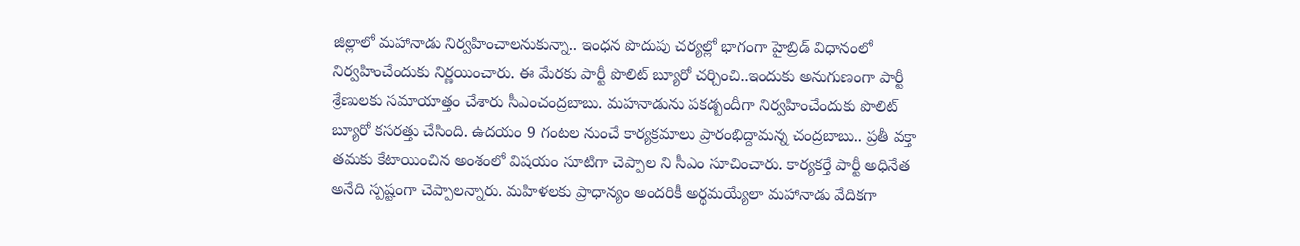జిల్లాలో మహానాడు నిర్వహించాలనుకున్నా.. ఇంధన పొదుపు చర్యల్లో భాగంగా హైబ్రిడ్ విధానంలో నిర్వహించేందుకు నిర్ణయించారు. ఈ మేరకు పార్టీ పొలిట్ బ్యూరో చర్చించి..ఇందుకు అనుగుణంగా పార్టీ శ్రేణులకు సమాయాత్తం చేశారు సీఎంచంద్రబాబు. మహనాడును పకడ్బందీగా నిర్వహించేందుకు పొలిట్ బ్యూరో కసరత్తు చేసింది. ఉదయం 9 గంటల నుంచే కార్యక్రమాలు ప్రారంభిద్దామన్న చంద్రబాబు.. ప్రతీ వక్తా తమకు కేటాయించిన అంశంలో విషయం సూటిగా చెప్పాల ని సీఎం సూచించారు. కార్యకర్తే పార్టీ అధినేత అనేది స్పష్టంగా చెప్పాలన్నారు. మహిళలకు ప్రాధాన్యం అందరికీ అర్థమయ్యేలా మహానాడు వేదికగా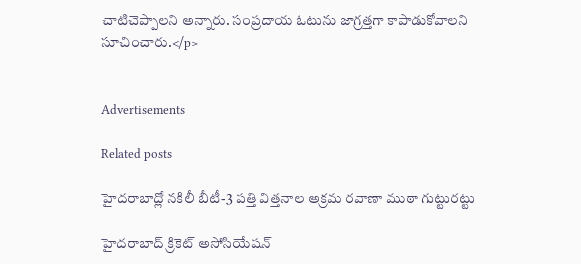చాటిచెప్పాలని అన్నారు. సంప్రదాయ ఓటును జాగ్రత్తగా కాపాడుకోవాలని సూచించారు.</p>


Advertisements

Related posts

హైదరాబాద్లో నకిలీ బీటీ-3 పత్తి విత్తనాల అక్రమ రవాణా ముఠా గుట్టురట్టు

హైదరాబాద్ క్రికెట్ అసోసియేషన్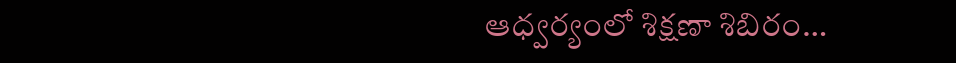ఆధ్వర్యంలో శిక్షణా శిబిరం…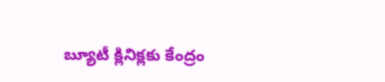బ్యూటీ క్లినిక్లకు కేంద్రం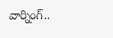వార్నింగ్..